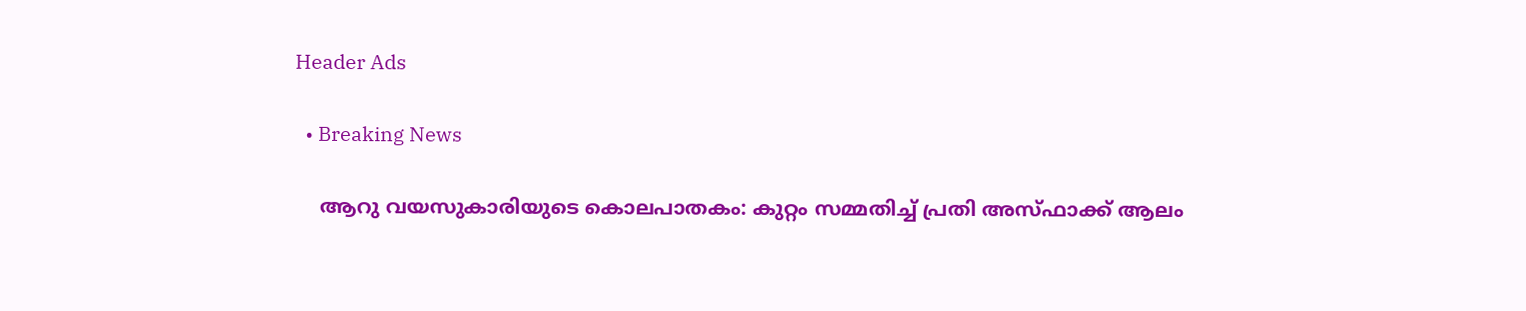Header Ads

  • Breaking News

    ആറു വയസുകാരിയുടെ കൊലപാതകം: കുറ്റം സമ്മതിച്ച് പ്രതി അസ്ഫാക്ക് ആലം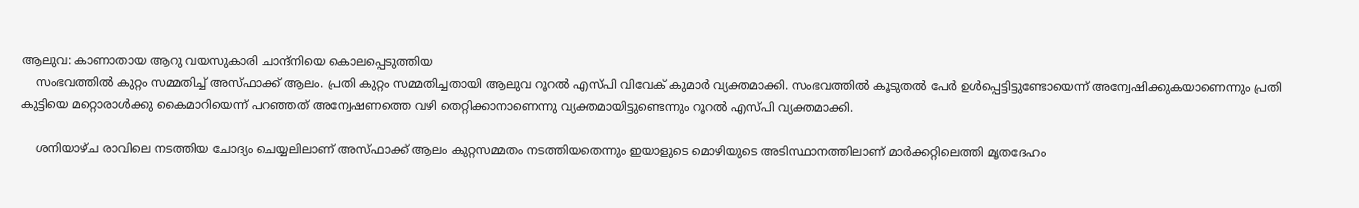ആലുവ: കാണാതായ ആറു വയസുകാരി ചാന്ദ്‌നിയെ കൊലപ്പെടുത്തിയ
    സംഭവത്തിൽ കുറ്റം സമ്മതിച്ച്‌ അസ്ഫാക്ക് ആലം. പ്രതി കുറ്റം സമ്മതിച്ചതായി ആലുവ റൂറല്‍ എസ്പി വിവേക് കുമാര്‍ വ്യക്തമാക്കി. സംഭവത്തില്‍ കൂടുതല്‍ പേര്‍ ഉള്‍പ്പെട്ടിട്ടുണ്ടോയെന്ന് അന്വേഷിക്കുകയാണെന്നും പ്രതി കുട്ടിയെ മറ്റൊരാള്‍ക്കു കൈമാറിയെന്ന് പറഞ്ഞത് അന്വേഷണത്തെ വഴി തെറ്റിക്കാനാണെന്നു വ്യക്തമായിട്ടുണ്ടെന്നും റൂറല്‍ എസ്പി വ്യക്തമാക്കി.

    ശനിയാഴ്ച രാവിലെ നടത്തിയ ചോദ്യം ചെയ്യലിലാണ് അസ്ഫാക്ക് ആലം കുറ്റസമ്മതം നടത്തിയതെന്നും ഇയാളുടെ മൊഴിയുടെ അടിസ്ഥാനത്തിലാണ് മാര്‍ക്കറ്റിലെത്തി മൃതദേഹം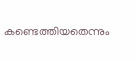കണ്ടെത്തിയതെന്നും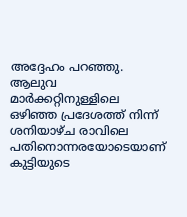അദ്ദേഹം പറഞ്ഞു. ആലുവ മാര്‍ക്കറ്റിനുള്ളിലെ ഒഴിഞ്ഞ പ്രദേശത്ത് നിന്ന് ശനിയാഴ്ച രാവിലെ പതിനൊന്നരയോടെയാണ് കുട്ടിയുടെ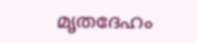മൃതദേഹം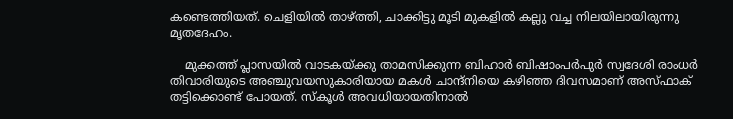കണ്ടെത്തിയത്. ചെളിയില്‍ താഴ്ത്തി, ചാക്കിട്ടു മൂടി മുകളില്‍ കല്ലു വച്ച നിലയിലായിരുന്നു മൃതദേഹം.

    മുക്കത്ത് പ്ലാസയില്‍ വാടകയ്ക്കു താമസിക്കുന്ന ബിഹാര്‍ ബിഷാംപര്‍പുര്‍ സ്വദേശി രാംധര്‍ തിവാരിയുടെ അഞ്ചുവയസുകാരിയായ മകള്‍ ചാന്ദ്‌നിയെ കഴിഞ്ഞ ദിവസമാണ് അസ്ഫാക് തട്ടിക്കൊണ്ട് പോയത്. സ്‌കൂള്‍ അവധിയായതിനാല്‍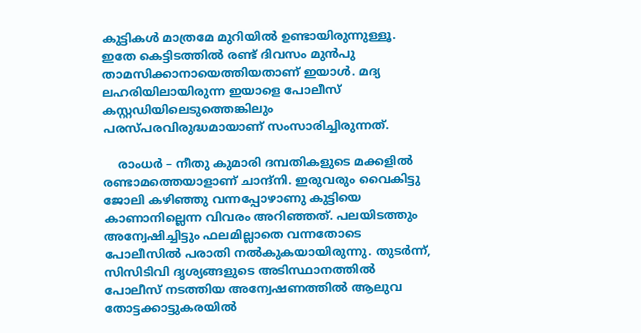കുട്ടികൾ മാത്രമേ മുറിയില്‍ ഉണ്ടായിരുന്നുള്ളൂ. ഇതേ കെട്ടിടത്തില്‍ രണ്ട് ദിവസം മുന്‍പു താമസിക്കാനായെത്തിയതാണ് ഇയാൾ. മദ്യ ലഹരിയിലായിരുന്ന ഇയാളെ പോലീസ് കസ്റ്റഡിയിലെടുത്തെങ്കിലും പരസ്പരവിരുദ്ധമായാണ് സംസാരിച്ചിരുന്നത്.

    രാംധർ – നീതു കുമാരി ദമ്പതികളുടെ മക്കളില്‍ രണ്ടാമത്തെയാളാണ് ചാന്ദ്‌നി. ഇരുവരും വൈകിട്ടു ജോലി കഴിഞ്ഞു വന്നപ്പോഴാണു കുട്ടിയെ കാണാനില്ലെന്ന വിവരം അറിഞ്ഞത്. പലയിടത്തും അന്വേഷിച്ചിട്ടും ഫലമില്ലാതെ വന്നതോടെ പോലീസില്‍ പരാതി നൽകുകയായിരുന്നു. തുടർന്ന്, സിസിടിവി ദൃശ്യങ്ങളുടെ അടിസ്ഥാനത്തില്‍ പോലീസ് നടത്തിയ അന്വേഷണത്തിൽ ആലുവ തോട്ടക്കാട്ടുകരയില്‍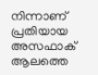നിന്നാണ് പ്രതിയായ അസഫാക് ആലത്തെ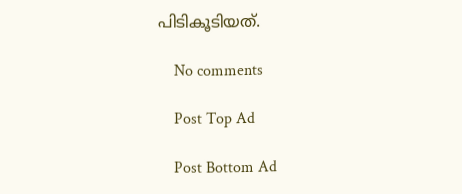പിടികൂടിയത്.

    No comments

    Post Top Ad

    Post Bottom Ad